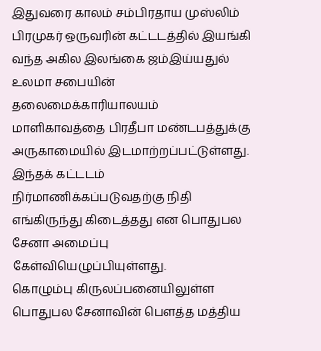இதுவரை காலம் சம்பிரதாய முஸ்லிம் பிரமுகர் ஒருவரின் கட்டடத்தில் இயங்கி வந்த அகில இலங்கை ஜம்இய்யதுல் உலமா சபையின் தலைமைக்காரியாலயம் மாளிகாவத்தை பிரதீபா மண்டபத்துக்கு அருகாமையில் இடமாற்றப்பட்டுள்ளது.
இந்தக் கட்டடம் நிர்மாணிக்கப்படுவதற்கு நிதி எங்கிருந்து கிடைத்தது என பொதுபல சேனா அமைப்பு கேள்வியெழுப்பியுள்ளது.
கொழும்பு கிருலப்பனையிலுள்ள பொதுபல சேனாவின் பெளத்த மத்திய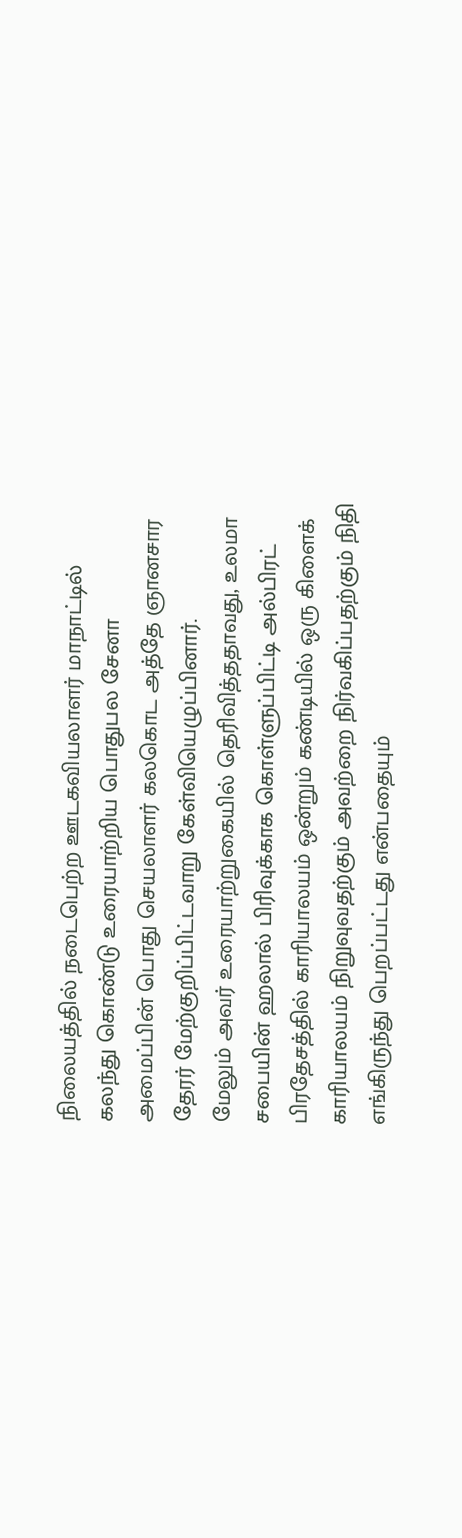நிலையத்தில் நடைபெற்ற ஊடகவியலாளர் மாநாட்டில் கலந்து கொண்டு உரையாற்றிய பொதுபல சேனா அமைப்பின் பொது செயலாளர் கலகொட அத்தே ஞானசார தேரர் மேற்குறிப்பிட்டவாறு கேள்வியெழுப்பினார்.
மேலும் அவர் உரையாற்றுகையில் தெரிவித்ததாவது, உலமா சபையின் ஹலால் பிரிவுக்காக கொள்ளுப்பிட்டி அல்பிரட் பிரதேசத்தில் காரியாலயம் ஒன்றும் கண்டியில் ஒரு கிளைக் காரியாலயம் நிறுவுவதற்கும் அவற்றை நிர்வகிப்பதற்கும் நிதி எங்கிருந்து பெறப்பட்டது என்பதையும்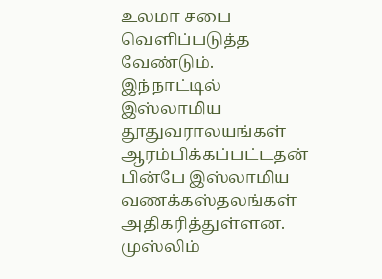உலமா சபை வெளிப்படுத்த வேண்டும்.
இந்நாட்டில் இஸ்லாமிய தூதுவராலயங்கள் ஆரம்பிக்கப்பட்டதன் பின்பே இஸ்லாமிய வணக்கஸ்தலங்கள் அதிகரித்துள்ளன. முஸ்லிம்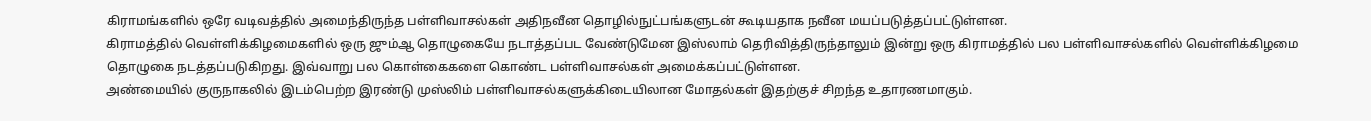கிராமங்களில் ஒரே வடிவத்தில் அமைந்திருந்த பள்ளிவாசல்கள் அதிநவீன தொழில்நுட்பங்களுடன் கூடியதாக நவீன மயப்படுத்தப்பட்டுள்ளன.
கிராமத்தில் வெள்ளிக்கிழமைகளில் ஒரு ஜும்ஆ தொழுகையே நடாத்தப்பட வேண்டுமேன இஸ்லாம் தெரிவித்திருந்தாலும் இன்று ஒரு கிராமத்தில் பல பள்ளிவாசல்களில் வெள்ளிக்கிழமை தொழுகை நடத்தப்படுகிறது. இவ்வாறு பல கொள்கைகளை கொண்ட பள்ளிவாசல்கள் அமைக்கப்பட்டுள்ளன.
அண்மையில் குருநாகலில் இடம்பெற்ற இரண்டு முஸ்லிம் பள்ளிவாசல்களுக்கிடையிலான மோதல்கள் இதற்குச் சிறந்த உதாரணமாகும்.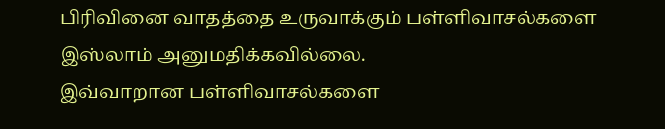பிரிவினை வாதத்தை உருவாக்கும் பள்ளிவாசல்களை இஸ்லாம் அனுமதிக்கவில்லை.
இவ்வாறான பள்ளிவாசல்களை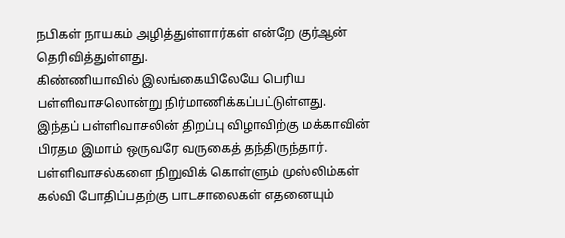நபிகள் நாயகம் அழித்துள்ளார்கள் என்றே குர்ஆன் தெரிவித்துள்ளது.
கிண்ணியாவில் இலங்கையிலேயே பெரிய பள்ளிவாசலொன்று நிர்மாணிக்கப்பட்டுள்ளது. இந்தப் பள்ளிவாசலின் திறப்பு விழாவிற்கு மக்காவின் பிரதம இமாம் ஒருவரே வருகைத் தந்திருந்தார்.
பள்ளிவாசல்களை நிறுவிக் கொள்ளும் முஸ்லிம்கள் கல்வி போதிப்பதற்கு பாடசாலைகள் எதனையும்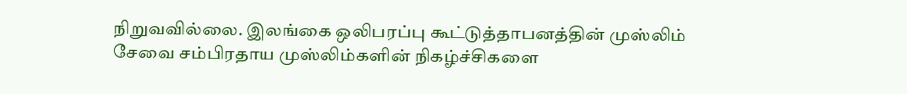நிறுவவில்லை. இலங்கை ஒலிபரப்பு கூட்டுத்தாபனத்தின் முஸ்லிம் சேவை சம்பிரதாய முஸ்லிம்களின் நிகழ்ச்சிகளை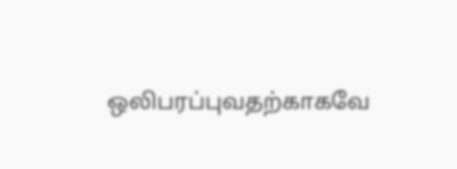ஒலிபரப்புவதற்காகவே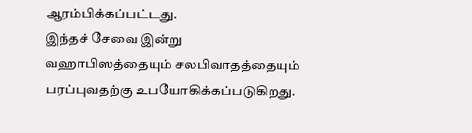ஆரம்பிக்கப்பட்டது.
இந்தச் சேவை இன்று வஹாபிஸத்தையும் சலபிவாதத்தையும் பரப்புவதற்கு உபயோகிக்கப்படுகிறது.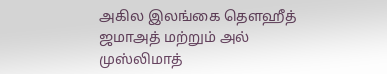அகில இலங்கை தெளஹீத் ஜமாஅத் மற்றும் அல் முஸ்லிமாத்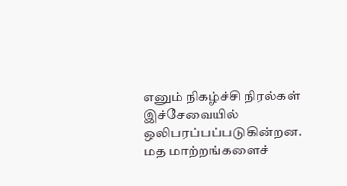எனும் நிகழ்ச்சி நிரல்கள் இச்சேவையில் ஒலிபரப்பப்படுகின்றன.
மத மாற்றங்களைச்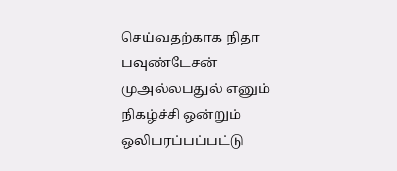செய்வதற்காக நிதா பவுண்டேசன் முஅல்லபதுல் எனும் நிகழ்ச்சி ஒன்றும் ஒலிபரப்பப்பட்டு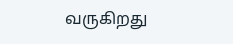வருகிறது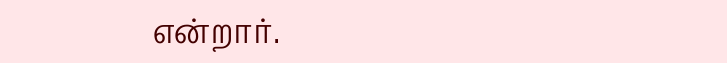என்றார்.